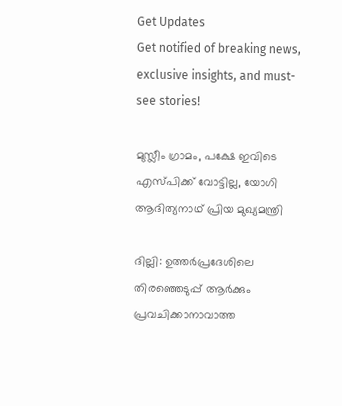Get Updates
Get notified of breaking news, exclusive insights, and must-see stories!

മുസ്ലീം ഗ്രാമം, പക്ഷേ ഇവിടെ എസ്പിക്ക് വോട്ടില്ല, യോഗി ആദിത്യനാഥ് പ്രിയ മുഖ്യമന്ത്രി

ദില്ലി: ഉത്തര്‍പ്രദേശിലെ തിരഞ്ഞെടുപ്പ് ആര്‍ക്കും പ്രവചിക്കാനാവാത്ത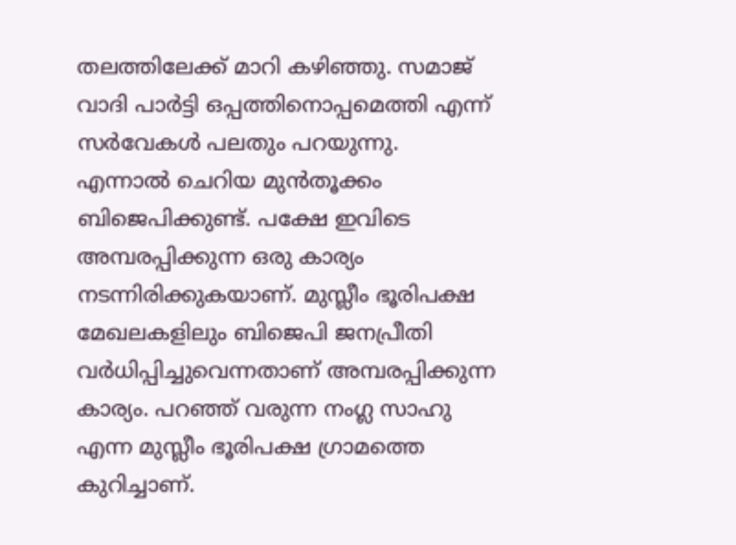തലത്തിലേക്ക് മാറി കഴിഞ്ഞു. സമാജ് വാദി പാര്‍ട്ടി ഒപ്പത്തിനൊപ്പമെത്തി എന്ന് സര്‍വേകള്‍ പലതും പറയുന്നു. എന്നാല്‍ ചെറിയ മുന്‍തൂക്കം ബിജെപിക്കുണ്ട്. പക്ഷേ ഇവിടെ അമ്പരപ്പിക്കുന്ന ഒരു കാര്യം നടന്നിരിക്കുകയാണ്. മുസ്ലീം ഭൂരിപക്ഷ മേഖലകളിലും ബിജെപി ജനപ്രീതി വര്‍ധിപ്പിച്ചുവെന്നതാണ് അമ്പരപ്പിക്കുന്ന കാര്യം. പറഞ്ഞ് വരുന്ന നംഗ്ല സാഹു എന്ന മുസ്ലീം ഭൂരിപക്ഷ ഗ്രാമത്തെ കുറിച്ചാണ്.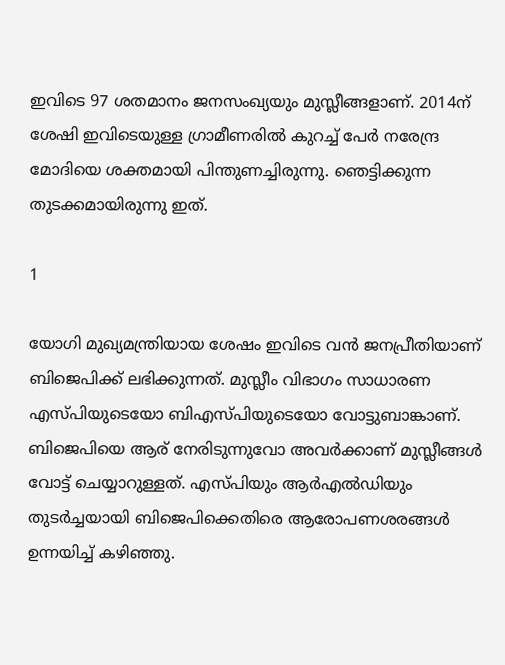ഇവിടെ 97 ശതമാനം ജനസംഖ്യയും മുസ്ലീങ്ങളാണ്. 2014ന് ശേഷി ഇവിടെയുള്ള ഗ്രാമീണരില്‍ കുറച്ച് പേര്‍ നരേന്ദ്ര മോദിയെ ശക്തമായി പിന്തുണച്ചിരുന്നു. ഞെട്ടിക്കുന്ന തുടക്കമായിരുന്നു ഇത്.

1

യോഗി മുഖ്യമന്ത്രിയായ ശേഷം ഇവിടെ വന്‍ ജനപ്രീതിയാണ് ബിജെപിക്ക് ലഭിക്കുന്നത്. മുസ്ലീം വിഭാഗം സാധാരണ എസ്പിയുടെയോ ബിഎസ്പിയുടെയോ വോട്ടുബാങ്കാണ്. ബിജെപിയെ ആര് നേരിടുന്നുവോ അവര്‍ക്കാണ് മുസ്ലീങ്ങള്‍ വോട്ട് ചെയ്യാറുള്ളത്. എസ്പിയും ആര്‍എല്‍ഡിയും തുടര്‍ച്ചയായി ബിജെപിക്കെതിരെ ആരോപണശരങ്ങള്‍ ഉന്നയിച്ച് കഴിഞ്ഞു.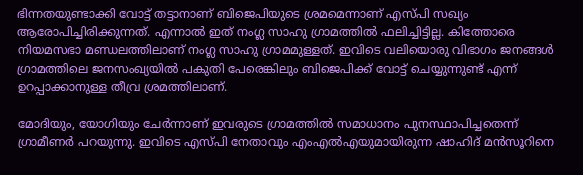ഭിന്നതയുണ്ടാക്കി വോട്ട് തട്ടാനാണ് ബിജെപിയുടെ ശ്രമമെന്നാണ് എസ്പി സഖ്യം ആരോപിച്ചിരിക്കുന്നത്. എന്നാല്‍ ഇത് നംഗ്ല സാഹു ഗ്രാമത്തില്‍ ഫലിച്ചിട്ടില്ല. കിത്തോരെ നിയമസഭാ മണ്ഡലത്തിലാണ് നംഗ്ല സാഹു ഗ്രാമമുള്ളത്. ഇവിടെ വലിയൊരു വിഭാഗം ജനങ്ങള്‍ ഗ്രാമത്തിലെ ജനസംഖ്യയില്‍ പകുതി പേരെങ്കിലും ബിജെപിക്ക് വോട്ട് ചെയ്യുന്നുണ്ട് എന്ന് ഉറപ്പാക്കാനുള്ള തീവ്ര ശ്രമത്തിലാണ്.

മോദിയും, യോഗിയും ചേര്‍ന്നാണ് ഇവരുടെ ഗ്രാമത്തില്‍ സമാധാനം പുനസ്ഥാപിച്ചതെന്ന് ഗ്രാമീണര്‍ പറയുന്നു. ഇവിടെ എസ്പി നേതാവും എംഎല്‍എയുമായിരുന്ന ഷാഹിദ് മന്‍സൂറിനെ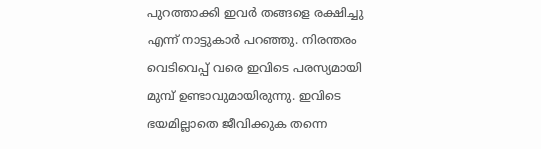പുറത്താക്കി ഇവര്‍ തങ്ങളെ രക്ഷിച്ചു എന്ന് നാട്ടുകാര്‍ പറഞ്ഞു. നിരന്തരം വെടിവെപ്പ് വരെ ഇവിടെ പരസ്യമായി മുമ്പ് ഉണ്ടാവുമായിരുന്നു. ഇവിടെ ഭയമില്ലാതെ ജീവിക്കുക തന്നെ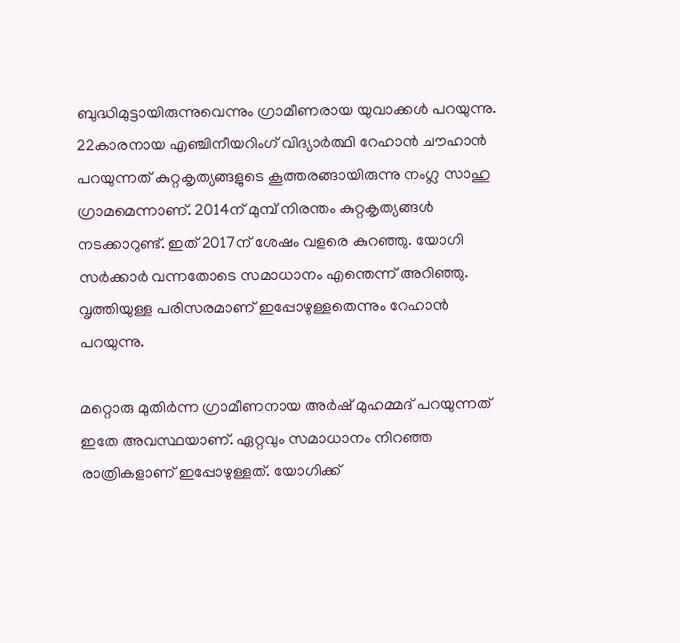ബുദ്ധിമുട്ടായിരുന്നുവെന്നും ഗ്രാമീണരായ യുവാക്കള്‍ പറയുന്നു. 22കാരനായ എഞ്ചിനീയറിംഗ് വിദ്യാര്‍ത്ഥി റേഹാന്‍ ചൗഹാന്‍ പറയുന്നത് കുറ്റകൃത്യങ്ങളുടെ കൂത്തരങ്ങായിരുന്നു നംഗ്ല സാഹു ഗ്രാമമെന്നാണ്. 2014ന് മുമ്പ് നിരന്തം കുറ്റകൃത്യങ്ങള്‍ നടക്കാറുണ്ട്. ഇത് 2017ന് ശേഷം വളരെ കുറഞ്ഞു. യോഗി സര്‍ക്കാര്‍ വന്നതോടെ സമാധാനം എന്തെന്ന് അറിഞ്ഞു. വൃത്തിയുള്ള പരിസരമാണ് ഇപ്പോഴുള്ളതെന്നും റേഹാന്‍ പറയുന്നു.

മറ്റൊരു മുതിര്‍ന്ന ഗ്രാമീണനായ അര്‍ഷ് മുഹമ്മദ് പറയുന്നത് ഇതേ അവസ്ഥയാണ്. ഏറ്റവും സമാധാനം നിറഞ്ഞ രാത്രികളാണ് ഇപ്പോഴുള്ളത്. യോഗിക്ക്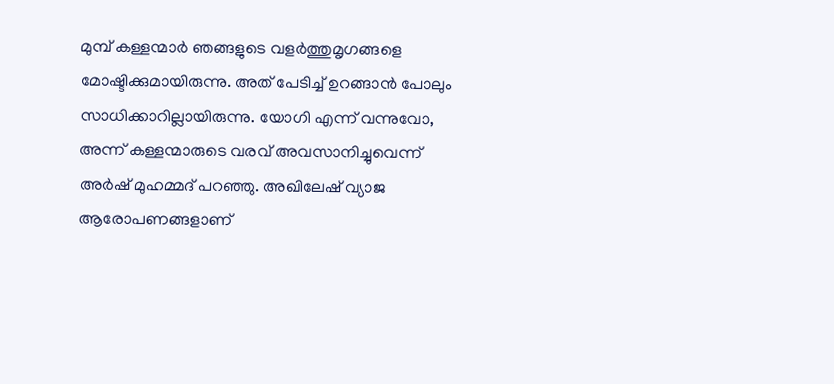മുമ്പ് കള്ളന്മാര്‍ ഞങ്ങളുടെ വളര്‍ത്തുമൃഗങ്ങളെ മോഷ്ടിക്കുമായിരുന്നു. അത് പേടിച്ച് ഉറങ്ങാന്‍ പോലും സാധിക്കാറില്ലായിരുന്നു. യോഗി എന്ന് വന്നുവോ, അന്ന് കള്ളന്മാരുടെ വരവ് അവസാനിച്ചുവെന്ന് അര്‍ഷ് മുഹമ്മദ് പറഞ്ഞു. അഖിലേഷ് വ്യാജ ആരോപണങ്ങളാണ്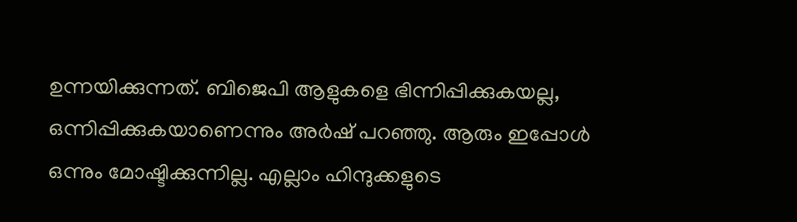ഉന്നയിക്കുന്നത്. ബിജെപി ആളുകളെ ഭിന്നിപ്പിക്കുകയല്ല, ഒന്നിപ്പിക്കുകയാണെന്നും അര്‍ഷ് പറഞ്ഞു. ആരും ഇപ്പോള്‍ ഒന്നും മോഷ്ടിക്കുന്നില്ല. എല്ലാം ഹിന്ദുക്കളുടെ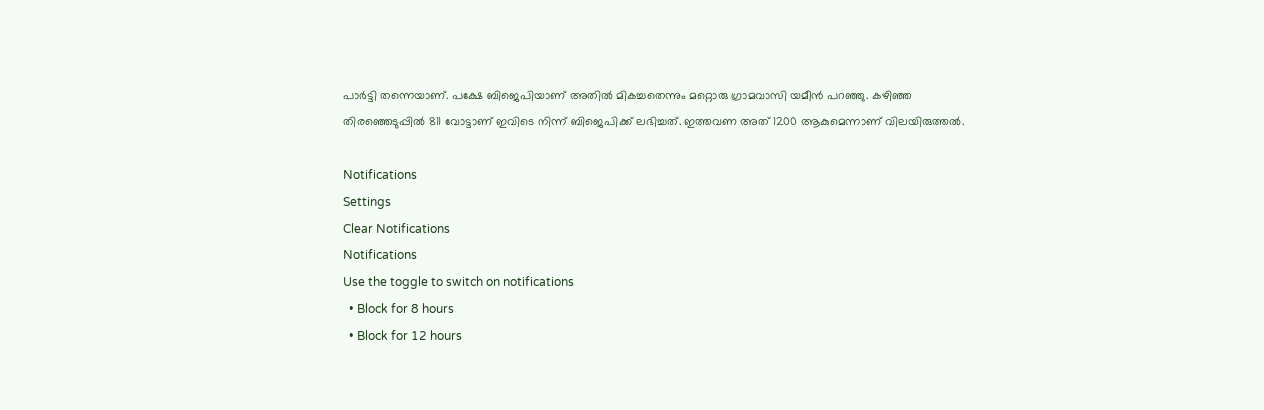പാര്‍ട്ടി തന്നെയാണ്. പക്ഷേ ബിജെപിയാണ് അതില്‍ മികച്ചതെന്നും മറ്റൊരു ഗ്രാമവാസി യമീന്‍ പറഞ്ഞു. കഴിഞ്ഞ തിരഞ്ഞെടുപ്പില്‍ 811 വോട്ടാണ് ഇവിടെ നിന്ന് ബിജെപിക്ക് ലഭിച്ചത്. ഇത്തവണ അത് 1200 ആകുമെന്നാണ് വിലയിരുത്തല്‍.

Notifications
Settings
Clear Notifications
Notifications
Use the toggle to switch on notifications
  • Block for 8 hours
  • Block for 12 hours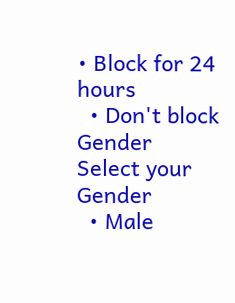• Block for 24 hours
  • Don't block
Gender
Select your Gender
  • Male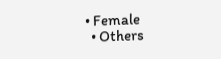• Female
  • Others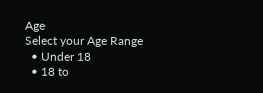Age
Select your Age Range
  • Under 18
  • 18 to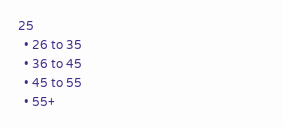25
  • 26 to 35
  • 36 to 45
  • 45 to 55
  • 55+